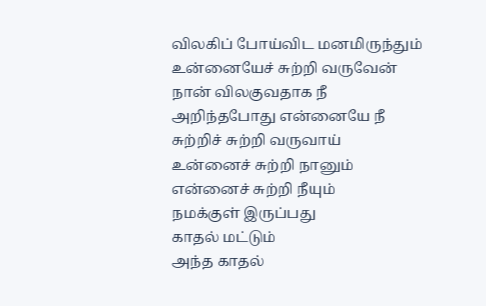விலகிப் போய்விட மனமிருந்தும்
உன்னையேச் சுற்றி வருவேன்
நான் விலகுவதாக நீ
அறிந்தபோது என்னையே நீ
சுற்றிச் சுற்றி வருவாய்
உன்னைச் சுற்றி நானும்
என்னைச் சுற்றி நீயும்
நமக்குள் இருப்பது
காதல் மட்டும்
அந்த காதல்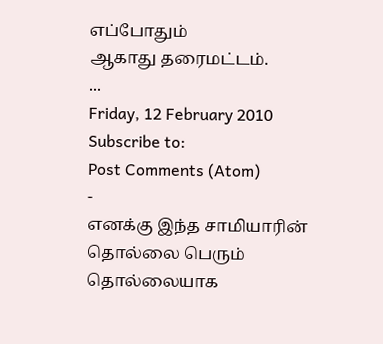எப்போதும்
ஆகாது தரைமட்டம்.
...
Friday, 12 February 2010
Subscribe to:
Post Comments (Atom)
-
எனக்கு இந்த சாமியாரின் தொல்லை பெரும் தொல்லையாக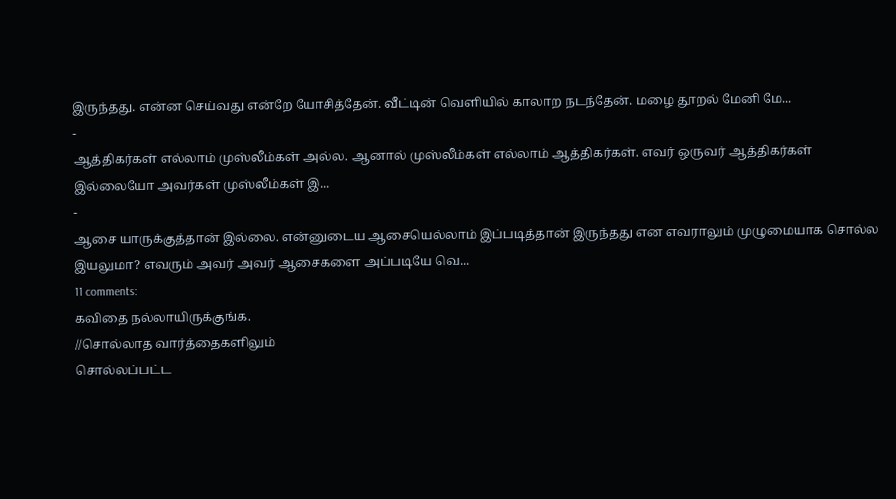இருந்தது. என்ன செய்வது என்றே யோசித்தேன். வீட்டின் வெளியில் காலாற நடந்தேன். மழை தூறல் மேனி மே...
-
ஆத்திகர்கள் எல்லாம் முஸ்லீம்கள் அல்ல. ஆனால் முஸ்லீம்கள் எல்லாம் ஆத்திகர்கள். எவர் ஒருவர் ஆத்திகர்கள் இல்லையோ அவர்கள் முஸ்லீம்கள் இ...
-
ஆசை யாருக்குத்தான் இல்லை. என்னுடைய ஆசையெல்லாம் இப்படித்தான் இருந்தது என எவராலும் முழுமையாக சொல்ல இயலுமா? எவரும் அவர் அவர் ஆசைகளை அப்படியே வெ...
11 comments:
கவிதை நல்லாயிருக்குங்க.
//சொல்லாத வார்த்தைகளிலும்
சொல்லப்பட்ட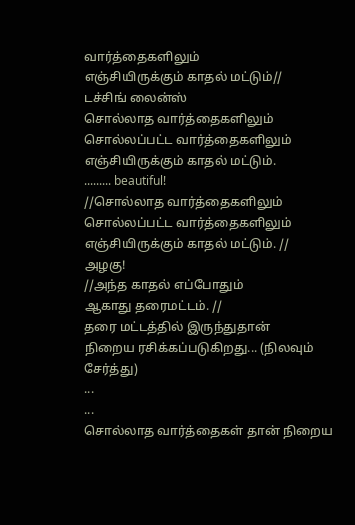வார்த்தைகளிலும்
எஞ்சியிருக்கும் காதல் மட்டும்//
டச்சிங் லைன்ஸ்
சொல்லாத வார்த்தைகளிலும்
சொல்லப்பட்ட வார்த்தைகளிலும்
எஞ்சியிருக்கும் காதல் மட்டும்.
......... beautiful!
//சொல்லாத வார்த்தைகளிலும்
சொல்லப்பட்ட வார்த்தைகளிலும்
எஞ்சியிருக்கும் காதல் மட்டும். //
அழகு!
//அந்த காதல் எப்போதும்
ஆகாது தரைமட்டம். //
தரை மட்டத்தில் இருந்துதான்
நிறைய ரசிக்கப்படுகிறது... (நிலவும் சேர்த்து)
...
...
சொல்லாத வார்த்தைகள் தான் நிறைய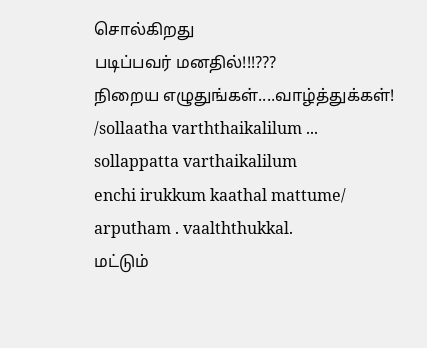சொல்கிறது
படிப்பவர் மனதில்!!!???
நிறைய எழுதுங்கள்....வாழ்த்துக்கள்!
/sollaatha varththaikalilum ...
sollappatta varthaikalilum
enchi irukkum kaathal mattume/
arputham . vaalththukkal.
மட்டும்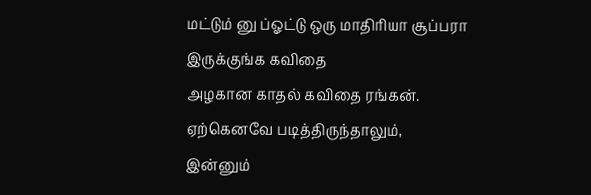மட்டும் னு ப்ஓட்டு ஒரு மாதிரியா சூப்பரா இருக்குங்க கவிதை
அழகான காதல் கவிதை ரங்கன்.
ஏற்கெனவே படித்திருந்தாலும்,
இன்னும்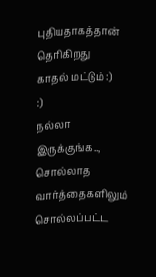புதியதாகத்தான் தெரிகிறது
காதல் மட்டும் :)
:)
நல்லா இருக்குங்க..,
சொல்லாத வார்த்தைகளிலும்
சொல்லப்பட்ட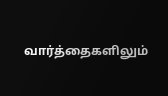வார்த்தைகளிலும்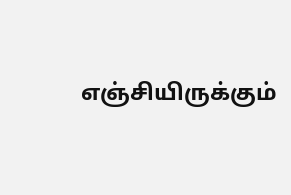எஞ்சியிருக்கும்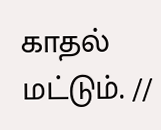காதல் மட்டும். //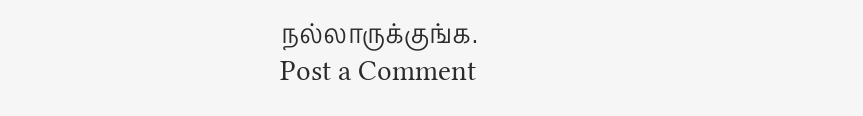நல்லாருக்குங்க.
Post a Comment